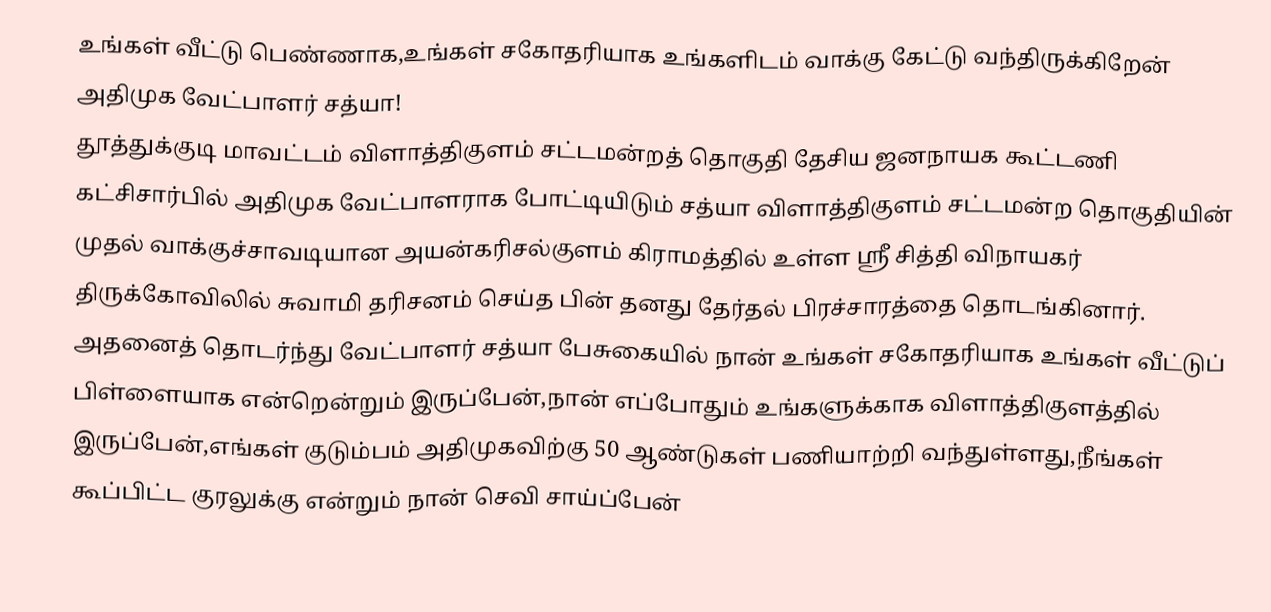உங்கள் வீட்டு பெண்ணாக,உங்கள் சகோதரியாக உங்களிடம் வாக்கு கேட்டு வந்திருக்கிறேன் அதிமுக வேட்பாளர் சத்யா!
தூத்துக்குடி மாவட்டம் விளாத்திகுளம் சட்டமன்றத் தொகுதி தேசிய ஜனநாயக கூட்டணி கட்சிசார்பில் அதிமுக வேட்பாளராக போட்டியிடும் சத்யா விளாத்திகுளம் சட்டமன்ற தொகுதியின் முதல் வாக்குச்சாவடியான அயன்கரிசல்குளம் கிராமத்தில் உள்ள ஸ்ரீ சித்தி விநாயகர் திருக்கோவிலில் சுவாமி தரிசனம் செய்த பின் தனது தேர்தல் பிரச்சாரத்தை தொடங்கினார்.
அதனைத் தொடர்ந்து வேட்பாளர் சத்யா பேசுகையில் நான் உங்கள் சகோதரியாக உங்கள் வீட்டுப் பிள்ளையாக என்றென்றும் இருப்பேன்,நான் எப்போதும் உங்களுக்காக விளாத்திகுளத்தில் இருப்பேன்,எங்கள் குடும்பம் அதிமுகவிற்கு 50 ஆண்டுகள் பணியாற்றி வந்துள்ளது,நீங்கள் கூப்பிட்ட குரலுக்கு என்றும் நான் செவி சாய்ப்பேன்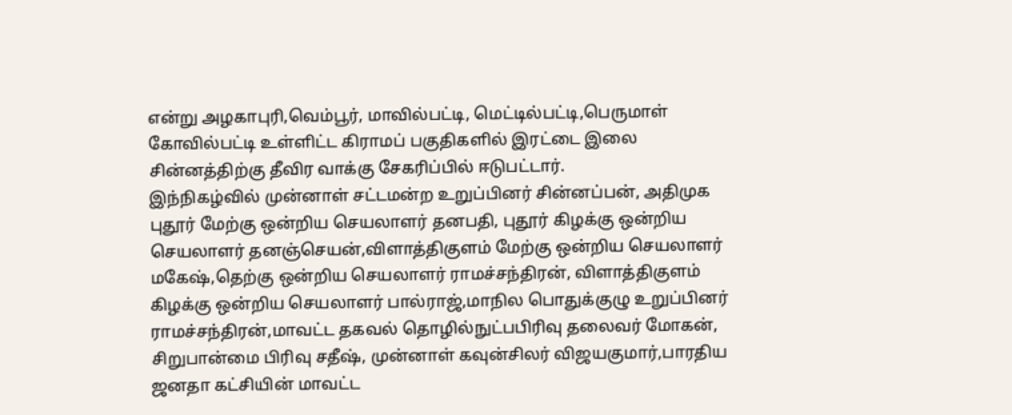என்று அழகாபுரி,வெம்பூர், மாவில்பட்டி, மெட்டில்பட்டி,பெருமாள் கோவில்பட்டி உள்ளிட்ட கிராமப் பகுதிகளில் இரட்டை இலை சின்னத்திற்கு தீவிர வாக்கு சேகரிப்பில் ஈடுபட்டார்.
இந்நிகழ்வில் முன்னாள் சட்டமன்ற உறுப்பினர் சின்னப்பன், அதிமுக புதூர் மேற்கு ஒன்றிய செயலாளர் தனபதி, புதூர் கிழக்கு ஒன்றிய செயலாளர் தனஞ்செயன்,விளாத்திகுளம் மேற்கு ஒன்றிய செயலாளர் மகேஷ்,தெற்கு ஒன்றிய செயலாளர் ராமச்சந்திரன், விளாத்திகுளம் கிழக்கு ஒன்றிய செயலாளர் பால்ராஜ்,மாநில பொதுக்குழு உறுப்பினர் ராமச்சந்திரன்,மாவட்ட தகவல் தொழில்நுட்பபிரிவு தலைவர் மோகன், சிறுபான்மை பிரிவு சதீஷ், முன்னாள் கவுன்சிலர் விஜயகுமார்,பாரதிய ஜனதா கட்சியின் மாவட்ட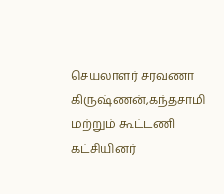செயலாளர் சரவணா கிருஷ்ணன்,கந்தசாமி மற்றும் கூட்டணி கட்சியினர்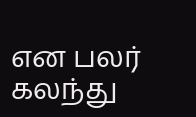என பலர் கலந்து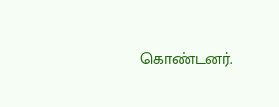கொண்டனர்.